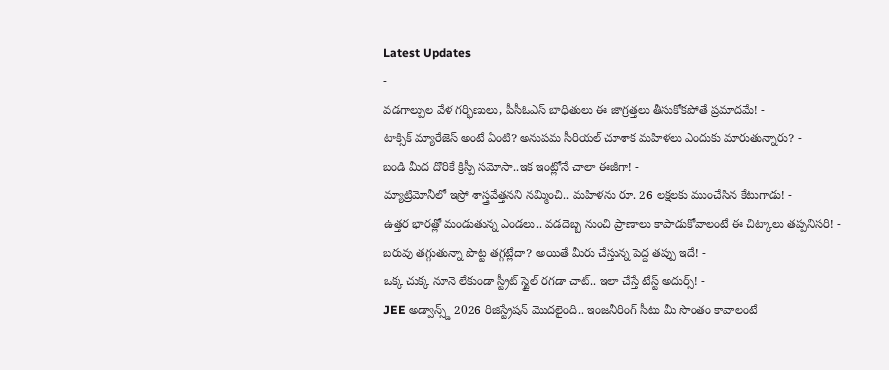Latest Updates
-
వడగాల్పుల వేళ గర్భిణులు, పీసీఓఎస్ బాధితులు ఈ జాగ్రత్తలు తీసుకోకపోతే ప్రమాదమే! -
టాక్సిక్ మ్యారేజెస్ అంటే ఏంటి? అనుపమ సీరియల్ చూశాక మహిళలు ఎందుకు మారుతున్నారు? -
బండి మీద దొరికే క్రిస్పీ సమోసా..ఇక ఇంట్లోనే చాలా ఈజీగా! -
మ్యాట్రిమోనీలో ఇస్రో శాస్త్రవేత్తనని నమ్మించి.. మహిళను రూ. 26 లక్షలకు ముంచేసిన కేటుగాడు! -
ఉత్తర భారత్లో మండుతున్న ఎండలు.. వడదెబ్బ నుంచి ప్రాణాలు కాపాడుకోవాలంటే ఈ చిట్కాలు తప్పనిసరి! -
బరువు తగ్గుతున్నా పొట్ట తగ్గట్లేదా? అయితే మీరు చేస్తున్న పెద్ద తప్పు ఇదే! -
ఒక్క చుక్క నూనె లేకుండా స్ట్రీట్ స్టైల్ రగడా చాట్.. ఇలా చేస్తే టేస్ట్ అదుర్స్! -
JEE అడ్వాన్స్డ్ 2026 రిజిస్ట్రేషన్ మొదలైంది.. ఇంజనీరింగ్ సీటు మీ సొంతం కావాలంటే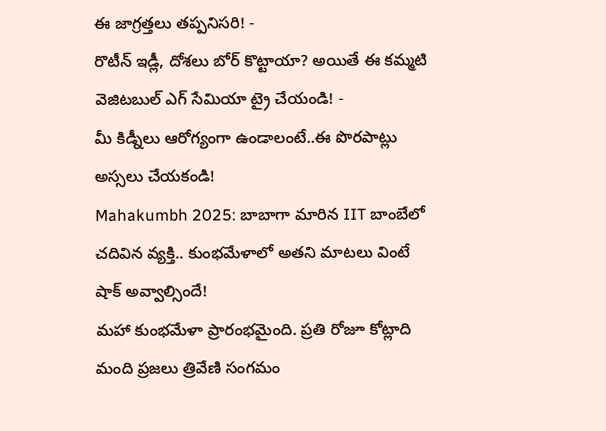ఈ జాగ్రత్తలు తప్పనిసరి! -
రొటీన్ ఇడ్లీ, దోశలు బోర్ కొట్టాయా? అయితే ఈ కమ్మటి వెజిటబుల్ ఎగ్ సేమియా ట్రై చేయండి! -
మీ కిడ్నీలు ఆరోగ్యంగా ఉండాలంటే..ఈ పొరపాట్లు అస్సలు చేయకండి!
Mahakumbh 2025: బాబాగా మారిన IIT బాంబేలో చదివిన వ్యక్తి.. కుంభమేళాలో అతని మాటలు వింటే షాక్ అవ్వాల్సిందే!
మహా కుంభమేళా ప్రారంభమైంది. ప్రతి రోజూ కోట్లాది మంది ప్రజలు త్రివేణి సంగమం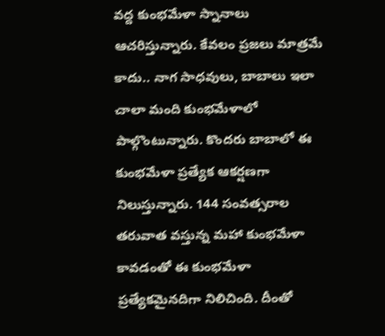వద్ద కుంభమేళా స్నానాలు ఆచరిస్తున్నారు. కేవలం ప్రజలు మాత్రమే కాదు.. నాగ సాధవులు, బాబాలు ఇలా చాలా మంది కుంభమేళాలో పాల్గొంటున్నారు. కొందరు బాబాలో ఈ కుంభమేళా ప్రత్యేక ఆకర్షణగా నిలుస్తున్నారు. 144 సంవత్సరాల తరువాత వస్తున్న మహా కుంభమేళా కావడంతో ఈ కుంభమేళా ప్రత్యేకమైనదిగా నిలిచింది. దీంతో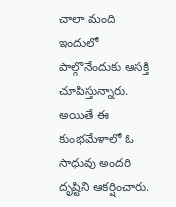చాలా మంది ఇందులో పాల్గొనేందుకు ఆసక్తి చూపిస్తున్నారు.
అయితే ఈ కుంభమేళాలో ఓ సాధువు అందరి దృష్టిని ఆకర్షించారు.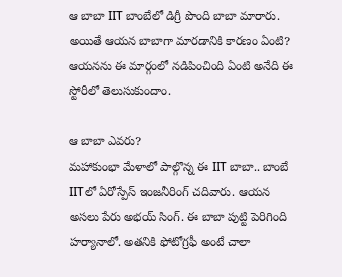ఆ బాబా IIT బాంబేలో డిగ్రీ పొంది బాబా మారారు. అయితే ఆయన బాబాగా మారడానికి కారణం ఏంటి? ఆయనను ఈ మార్గంలో నడిపించింది ఏంటి అనేది ఈ స్టోరీలో తెలుసుకుందాం.

ఆ బాబా ఎవరు?
మహాకుంభా మేళాలో పాల్గొన్న ఈ IIT బాబా.. బాంబే IITలో ఏరోస్పేస్ ఇంజనీరింగ్ చదివారు. ఆయన అసలు పేరు అభయ్ సింగ్. ఈ బాబా పుట్టి పెరిగింది హర్యానాలో. అతనికి ఫోటోగ్రఫీ అంటే చాలా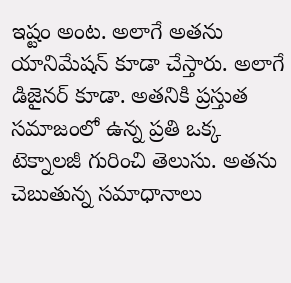ఇష్టం అంట. అలాగే అతను యానిమేషన్ కూడా చేస్తారు. అలాగే డిజైనర్ కూడా. అతనికి ప్రస్తుత సమాజంలో ఉన్న ప్రతి ఒక్క టెక్నాలజీ గురించి తెలుసు. అతను చెబుతున్న సమాధానాలు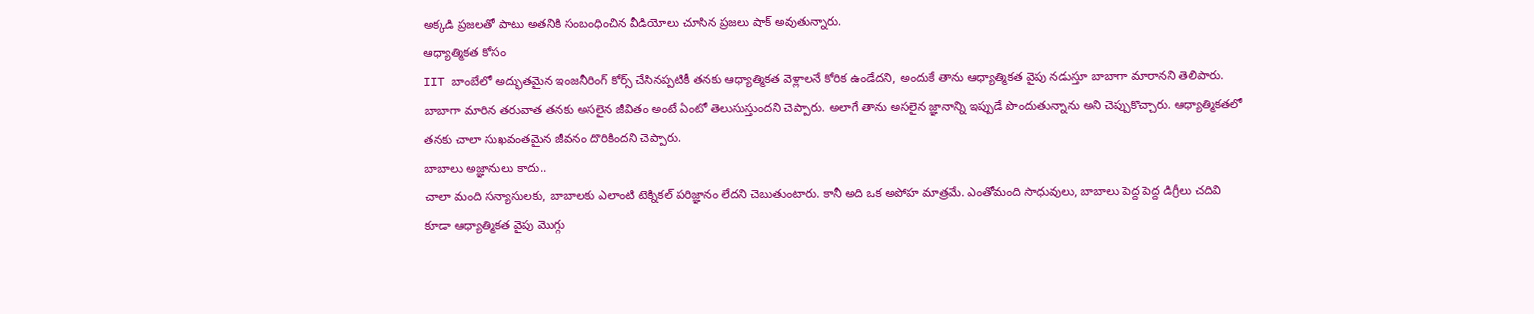అక్కడి ప్రజలతో పాటు అతనికి సంబంధించిన వీడియోలు చూసిన ప్రజలు షాక్ అవుతున్నారు.
ఆధ్యాత్మికత కోసం
IIT బాంబేలో అద్భుతమైన ఇంజనీరింగ్ కోర్స్ చేసినప్పటికీ తనకు ఆధ్యాత్మికత వెళ్లాలనే కోరిక ఉండేదని, అందుకే తాను ఆధ్యాత్మికత వైపు నడుస్తూ బాబాగా మారానని తెలిపారు. బాబాగా మారిన తరువాత తనకు అసలైన జీవితం అంటే ఏంటో తెలుసుస్తుందని చెప్పారు. అలాగే తాను అసలైన జ్ఞానాన్ని ఇప్పుడే పొందుతున్నాను అని చెప్పుకొచ్చారు. ఆధ్యాత్మికతలో తనకు చాలా సుఖవంతమైన జీవనం దొరికిందని చెప్పారు.
బాబాలు అజ్ఞానులు కాదు..
చాలా మంది సన్యాసులకు, బాబాలకు ఎలాంటి టెక్నికల్ పరిజ్ఞానం లేదని చెబుతుంటారు. కానీ అది ఒక అపోహ మాత్రమే. ఎంతోమంది సాధువులు, బాబాలు పెద్ద పెద్ద డిగ్రీలు చదివి కూడా ఆధ్యాత్మికత వైపు మొగ్గు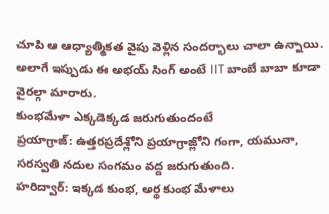చూపి ఆ ఆధ్యాత్మికత వైపు వెళ్లిన సందర్భాలు చాలా ఉన్నాయి. అలాగే ఇప్పుడు ఈ అభయ్ సింగ్ అంటే IIT బాంబే బాబా కూడా వైరల్గా మారారు.
కుంభమేళా ఎక్కడెక్కడ జరుగుతుందంటే
ప్రయాగ్రాజ్: ఉత్తరప్రదేశ్లోని ప్రయాగ్రాజ్లోని గంగా, యమునా, సరస్వతి నదుల సంగమం వద్ద జరుగుతుంది.
హరిద్వార్: ఇక్కడ కుంభ, అర్థ కుంభ మేళాలు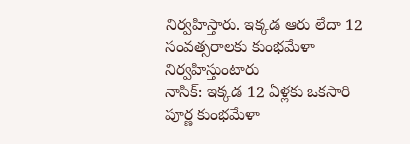నిర్వహిస్తారు. ఇక్కడ ఆరు లేదా 12 సంవత్సరాలకు కుంభమేళా నిర్వహిస్తుంటారు
నాసిక్: ఇక్కడ 12 ఏళ్లకు ఒకసారి పూర్ణ కుంభమేళా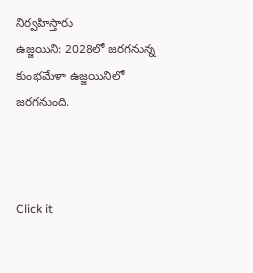నిర్వహిస్తారు
ఉజ్జయిని: 2028లో జరగనున్న కుంభమేళా ఉజ్జయినిలో జరగనుంది.



Click it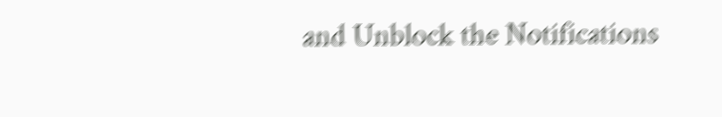and Unblock the Notifications